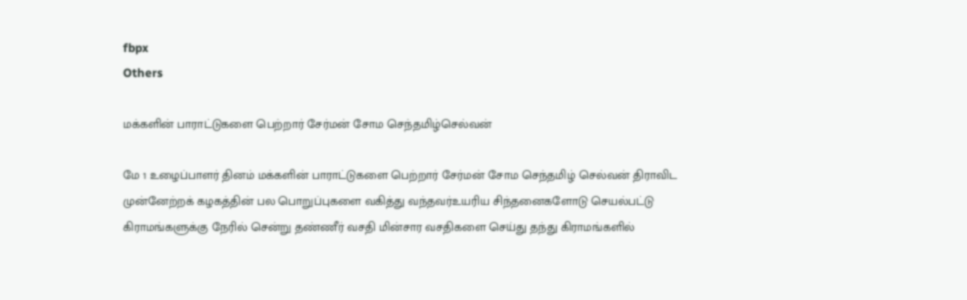fbpx
Others

மக்களின் பாராட்டுகளை பெற்றார் சேர்மன் சோம செந்தமிழ்செல்வன்

மே 1 உழைப்பாளர் தினம் மக்களின் பாராட்டுகளை பெற்றார் சேர்மன் சோம செந்தமிழ் செல்வன் திராவிட முன்னேற்றக் கழகத்தின் பல பொறுப்புகளை வகித்து வந்தவர்உயரிய சிந்தனைகளோடு செயல்பட்டு கிராமங்களுக்கு நேரில் சென்று தண்ணீர் வசதி மின்சார வசதிகளை செய்து தந்து கிராமங்களில்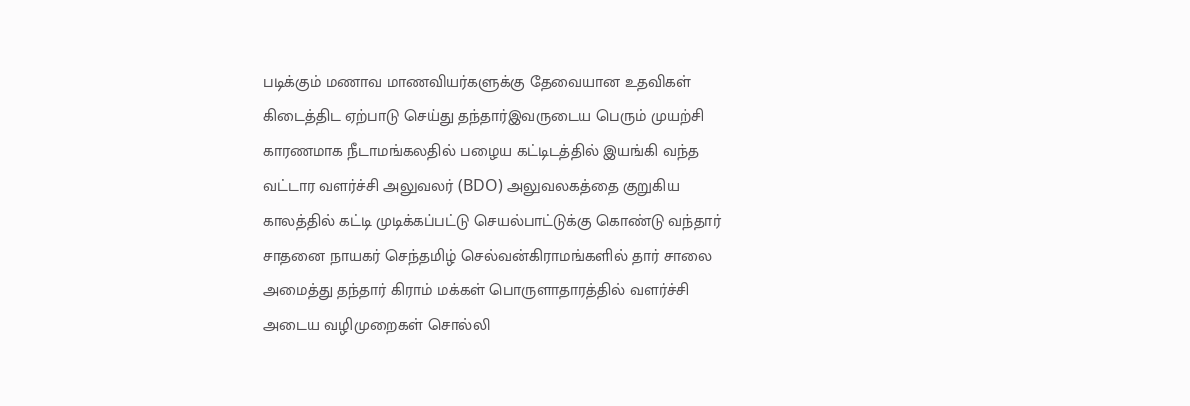படிக்கும் மணாவ மாணவியர்களுக்கு தேவையான உதவிகள் கிடைத்திட ஏற்பாடு செய்து தந்தார்இவருடைய பெரும் முயற்சி காரணமாக நீடாமங்கலதில் பழைய கட்டிடத்தில் இயங்கி வந்த வட்டார வளர்ச்சி அலுவலர் (BDO) அலுவலகத்தை குறுகிய காலத்தில் கட்டி முடிக்கப்பட்டு செயல்பாட்டுக்கு கொண்டு வந்தார் சாதனை நாயகர் செந்தமிழ் செல்வன்கிராமங்களில் தார் சாலை அமைத்து தந்தார் கிராம் மக்கள் பொருளாதாரத்தில் வளர்ச்சி அடைய வழிமுறைகள் சொல்லி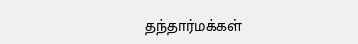தந்தார்மக்கள்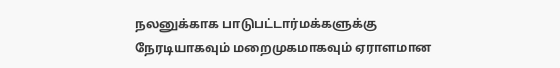நலனுக்காக பாடுபட்டார்மக்களுக்கு நேரடியாகவும் மறைமுகமாகவும் ஏராளமான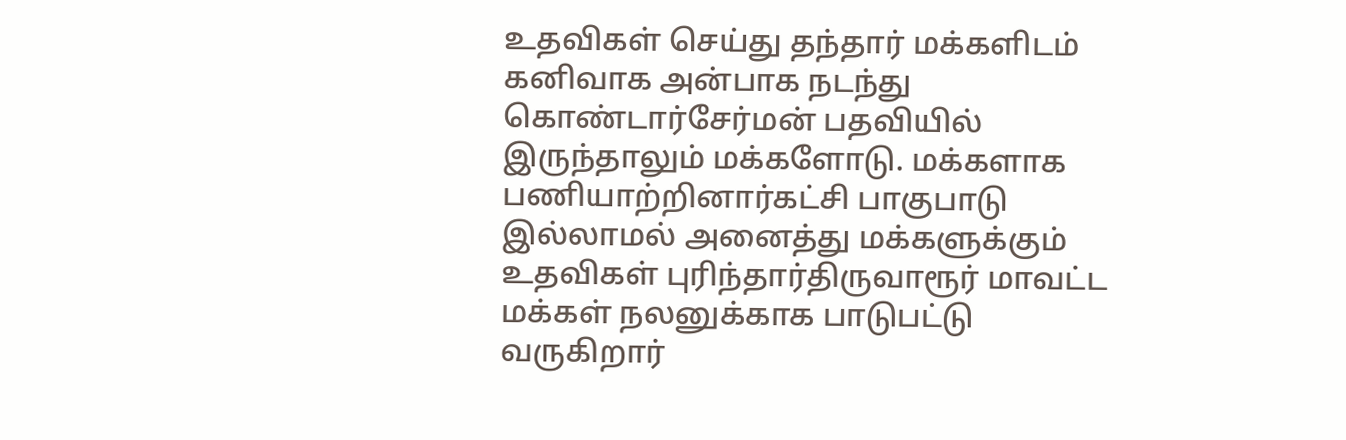உதவிகள் செய்து தந்தார் மக்களிடம் கனிவாக அன்பாக நடந்து கொண்டார்சேர்மன் பதவியில் இருந்தாலும் மக்களோடு. மக்களாக பணியாற்றினார்கட்சி பாகுபாடு இல்லாமல் அனைத்து மக்களுக்கும் உதவிகள் புரிந்தார்திருவாரூர் மாவட்ட மக்கள் நலனுக்காக பாடுபட்டு வருகிறார்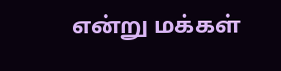என்று மக்கள்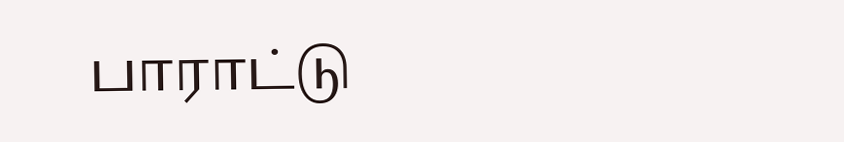பாராட்டு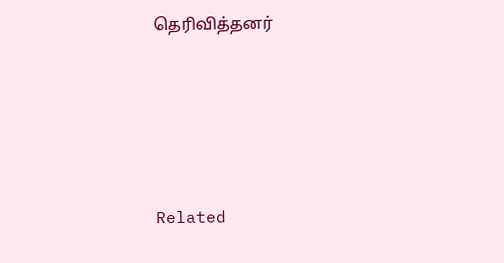தெரிவித்தனர்





Related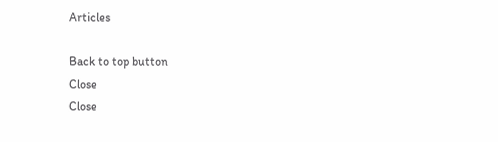Articles

Back to top button
Close
Close